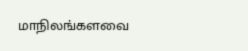மாநிலங்களவை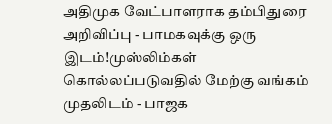அதிமுக வேட்பாளராக தம்பிதுரை அறிவிப்பு - பாமகவுக்கு ஒரு இடம்!முஸ்லிம்கள் கொல்லப்படுவதில் மேற்கு வங்கம் முதலிடம் - பாஜக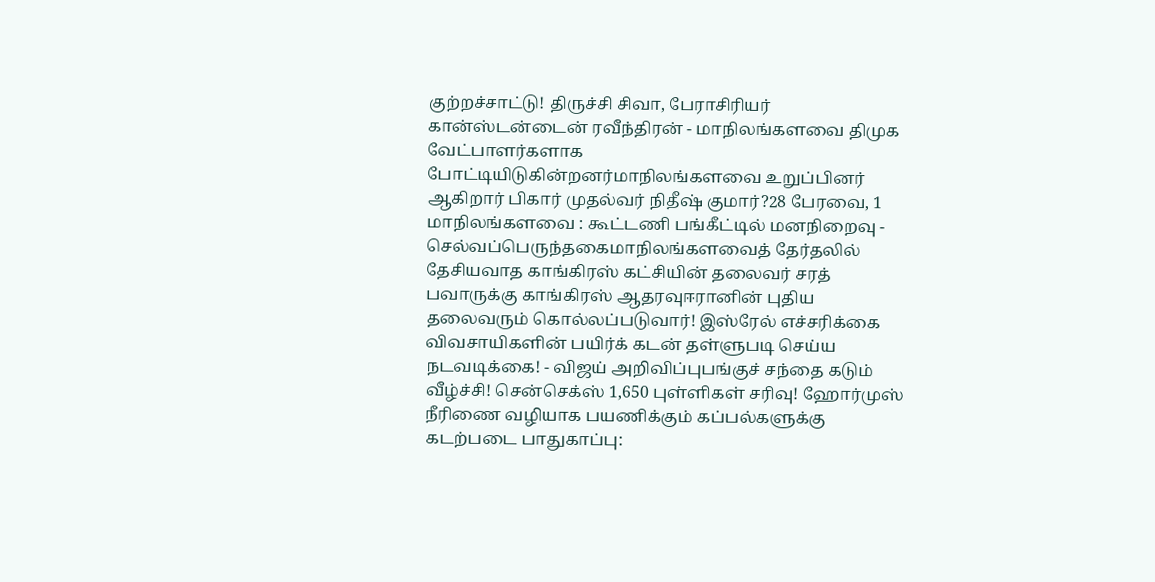குற்றச்சாட்டு! திருச்சி சிவா, பேராசிரியர் கான்ஸ்டன்டைன் ரவீந்திரன் - மாநிலங்களவை திமுக வேட்பாளர்களாக போட்டியிடுகின்றனர்மாநிலங்களவை உறுப்பினர் ஆகிறார் பிகார் முதல்வர் நிதீஷ் குமார்?28 பேரவை, 1 மாநிலங்களவை : கூட்டணி பங்கீட்டில் மனநிறைவு - செல்வப்பெருந்தகைமாநிலங்களவைத் தேர்தலில் தேசியவாத காங்கிரஸ் கட்சியின் தலைவர் சரத் பவாருக்கு காங்கிரஸ் ஆதரவுஈரானின் புதிய தலைவரும் கொல்லப்படுவார்! இஸ்ரேல் எச்சரிக்கை விவசாயிகளின் பயிர்க் கடன் தள்ளுபடி செய்ய நடவடிக்கை! - விஜய் அறிவிப்புபங்குச் சந்தை கடும் வீழ்ச்சி! சென்செக்ஸ் 1,650 புள்ளிகள் சரிவு! ஹோர்முஸ் நீரிணை வழியாக பயணிக்கும் கப்பல்களுக்கு கடற்படை பாதுகாப்பு: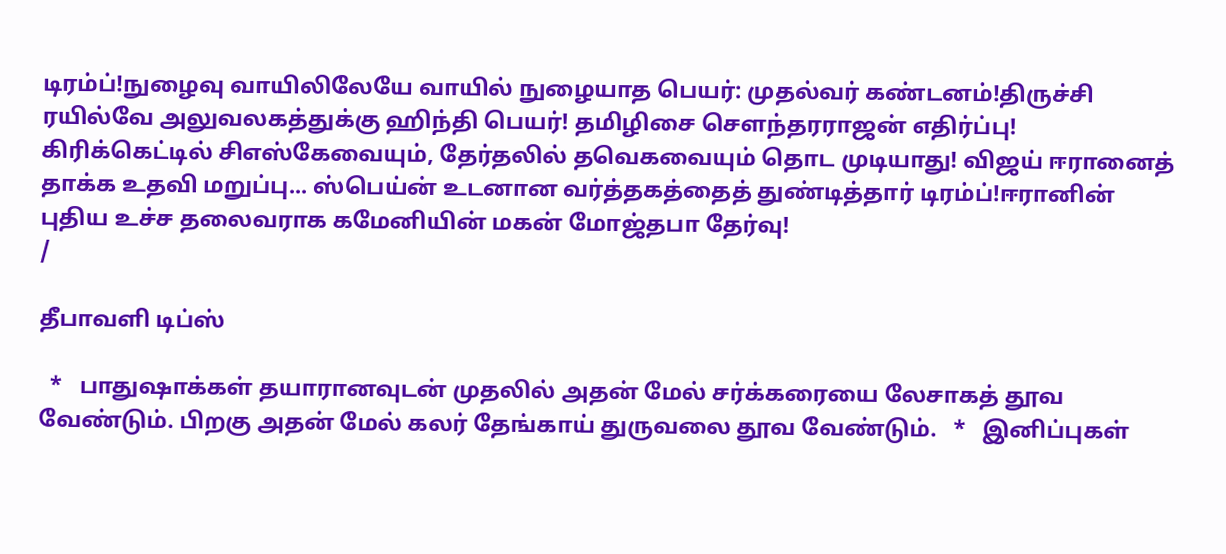டிரம்ப்!நுழைவு வாயிலிலேயே வாயில் நுழையாத பெயர்: முதல்வர் கண்டனம்!திருச்சி ரயில்வே அலுவலகத்துக்கு ஹிந்தி பெயர்! தமிழிசை செளந்தரராஜன் எதிர்ப்பு! கிரிக்கெட்டில் சிஎஸ்கேவையும், தேர்தலில் தவெகவையும் தொட முடியாது! விஜய் ஈரானைத் தாக்க உதவி மறுப்பு... ஸ்பெய்ன் உடனான வர்த்தகத்தைத் துண்டித்தார் டிரம்ப்!ஈரானின் புதிய உச்ச தலைவராக கமேனியின் மகன் மோஜ்தபா தேர்வு!
/

தீபாவளி டிப்ஸ்

  *   பாதுஷாக்கள் தயாரானவுடன் முதலில் அதன் மேல் சர்க்கரையை லேசாகத் தூவ வேண்டும். பிறகு அதன் மேல் கலர் தேங்காய் துருவலை தூவ வேண்டும்.   *   இனிப்புகள்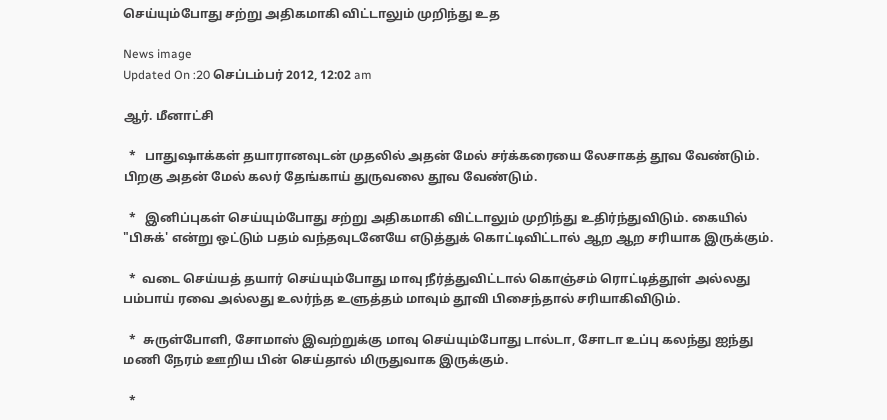செய்யும்போது சற்று அதிகமாகி விட்டாலும் முறிந்து உத

News image
Updated On :20 செப்டம்பர் 2012, 12:02 am

ஆர். மீனாட்சி

  *   பாதுஷாக்கள் தயாரானவுடன் முதலில் அதன் மேல் சர்க்கரையை லேசாகத் தூவ வேண்டும். பிறகு அதன் மேல் கலர் தேங்காய் துருவலை தூவ வேண்டும்.

  *   இனிப்புகள் செய்யும்போது சற்று அதிகமாகி விட்டாலும் முறிந்து உதிர்ந்துவிடும். கையில் "பிசுக்' என்று ஒட்டும் பதம் வந்தவுடனேயே எடுத்துக் கொட்டிவிட்டால் ஆற ஆற சரியாக இருக்கும்.

  *  வடை செய்யத் தயார் செய்யும்போது மாவு நீர்த்துவிட்டால் கொஞ்சம் ரொட்டித்தூள் அல்லது பம்பாய் ரவை அல்லது உலர்ந்த உளுத்தம் மாவும் தூவி பிசைந்தால் சரியாகிவிடும்.

  *  சுருள்போளி, சோமாஸ் இவற்றுக்கு மாவு செய்யும்போது டால்டா, சோடா உப்பு கலந்து ஐந்து மணி நேரம் ஊறிய பின் செய்தால் மிருதுவாக இருக்கும்.

  *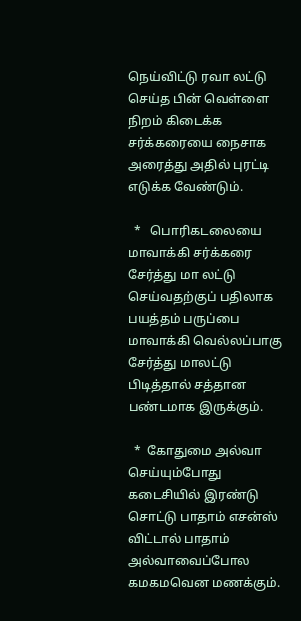நெய்விட்டு ரவா லட்டு செய்த பின் வெள்ளை நிறம் கிடைக்க சர்க்கரையை நைசாக அரைத்து அதில் புரட்டி எடுக்க வேண்டும்.

  *   பொரிகடலையை மாவாக்கி சர்க்கரை சேர்த்து மா லட்டு செய்வதற்குப் பதிலாக பயத்தம் பருப்பை மாவாக்கி வெல்லப்பாகு சேர்த்து மாலட்டு பிடித்தால் சத்தான பண்டமாக இருக்கும்.

  *  கோதுமை அல்வா செய்யும்போது கடைசியில் இரண்டு சொட்டு பாதாம் எசன்ஸ் விட்டால் பாதாம் அல்வாவைப்போல கமகமவென மணக்கும்.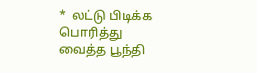*  லட்டு பிடிக்க பொரித்து வைத்த பூந்தி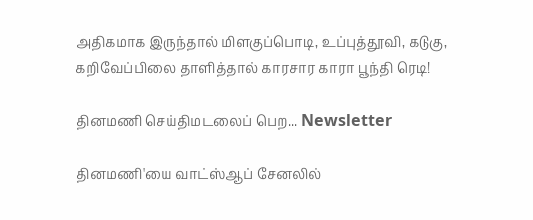அதிகமாக இருந்தால் மிளகுப்பொடி, உப்புத்தூவி, கடுகு, கறிவேப்பிலை தாளித்தால் காரசார காரா பூந்தி ரெடி!

தினமணி செய்திமடலைப் பெற... Newsletter

தினமணி'யை வாட்ஸ்ஆப் சேனலில்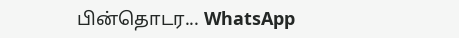பின்தொடர... WhatsApp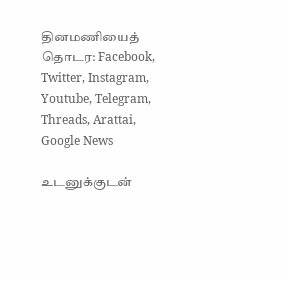தினமணியைத் தொடர: Facebook, Twitter, Instagram, Youtube, Telegram, Threads, Arattai, Google News

உடனுக்குடன்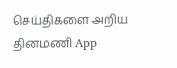செய்திகளை அறிய தினமணி App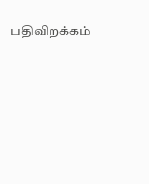பதிவிறக்கம்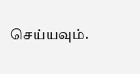செய்யவும்.